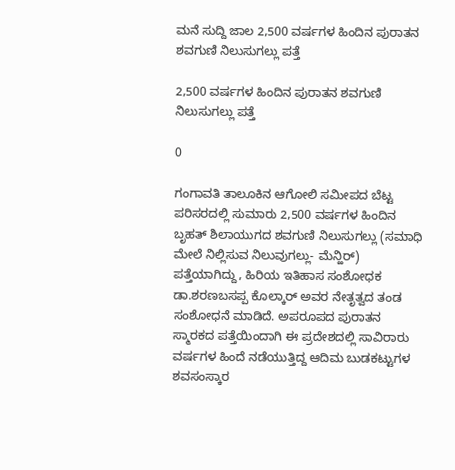ಮನೆ ಸುದ್ದಿ ಜಾಲ 2,500 ವರ್ಷಗಳ ಹಿಂದಿನ ಪುರಾತನ ಶವಗುಣಿ ನಿಲುಸುಗಲ್ಲು ಪತ್ತೆ

2,500 ವರ್ಷಗಳ ಹಿಂದಿನ ಪುರಾತನ ಶವಗುಣಿ ನಿಲುಸುಗಲ್ಲು ಪತ್ತೆ

0

ಗಂಗಾವತಿ ತಾಲೂಕಿನ ಆಗೋಲಿ ಸಮೀಪದ ಬೆಟ್ಟ ಪರಿಸರದಲ್ಲಿ ಸುಮಾರು 2,500 ವರ್ಷಗಳ ಹಿಂದಿನ ಬೃಹತ್ ಶಿಲಾಯುಗದ ಶವಗುಣಿ ನಿಲುಸುಗಲ್ಲು (ಸಮಾಧಿ ಮೇಲೆ ನಿಲ್ಲಿಸುವ ನಿಲುವುಗಲ್ಲು- ಮೆನ್ಹಿರ್) ಪತ್ತೆಯಾಗಿದ್ದು, ಹಿರಿಯ ಇತಿಹಾಸ ಸಂಶೋಧಕ ಡಾ.ಶರಣಬಸಪ್ಪ ಕೊಲ್ಕಾರ್ ಅವರ ನೇತೃತ್ವದ ತಂಡ ಸಂಶೋಧನೆ ಮಾಡಿದೆ. ಅಪರೂಪದ ಪುರಾತನ ಸ್ಮಾರಕದ ಪತ್ತೆಯಿಂದಾಗಿ ಈ ಪ್ರದೇಶದಲ್ಲಿ ಸಾವಿರಾರು ವರ್ಷಗಳ ಹಿಂದೆ ನಡೆಯುತ್ತಿದ್ದ ಆದಿಮ ಬುಡಕಟ್ಟುಗಳ ಶವಸಂಸ್ಕಾರ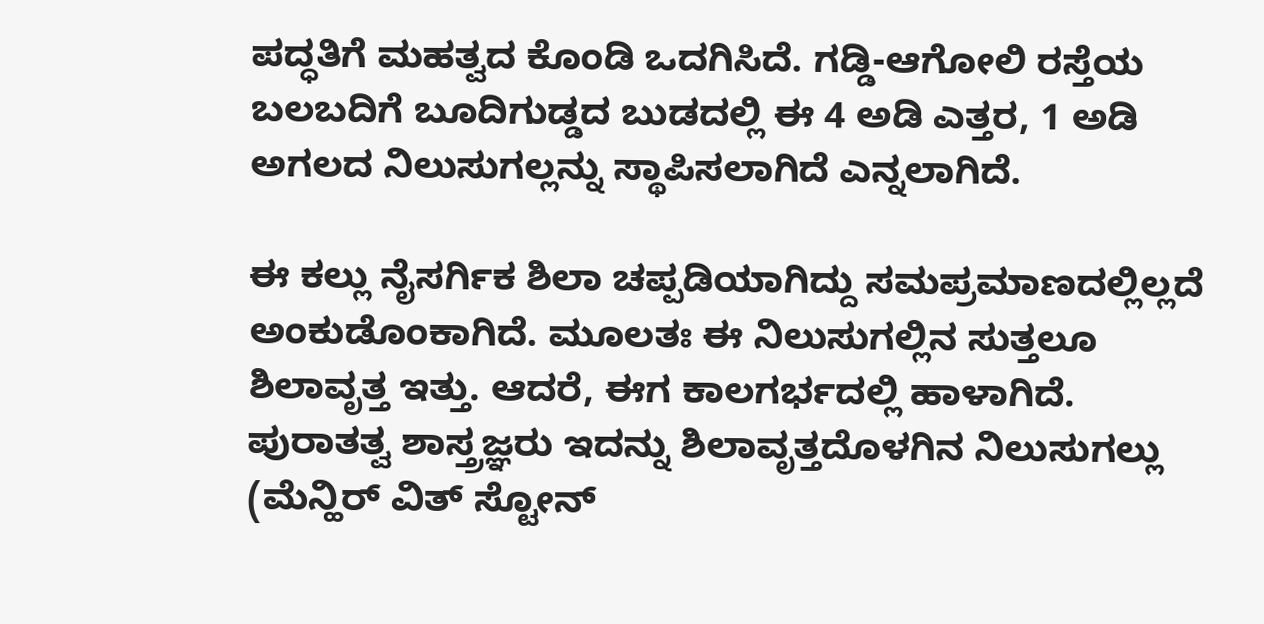ಪದ್ಧತಿಗೆ ಮಹತ್ವದ ಕೊಂಡಿ ಒದಗಿಸಿದೆ. ಗಡ್ಡಿ-ಆಗೋಲಿ ರಸ್ತೆಯ ಬಲಬದಿಗೆ ಬೂದಿಗುಡ್ಡದ ಬುಡದಲ್ಲಿ ಈ 4 ಅಡಿ ಎತ್ತರ, 1 ಅಡಿ ಅಗಲದ ನಿಲುಸುಗಲ್ಲನ್ನು ಸ್ಥಾಪಿಸಲಾಗಿದೆ ಎನ್ನಲಾಗಿದೆ.

ಈ ಕಲ್ಲು ನೈಸರ್ಗಿಕ ಶಿಲಾ ಚಪ್ಪಡಿಯಾಗಿದ್ದು ಸಮಪ್ರಮಾಣದಲ್ಲಿಲ್ಲದೆ ಅಂಕುಡೊಂಕಾಗಿದೆ. ಮೂಲತಃ ಈ ನಿಲುಸುಗಲ್ಲಿನ ಸುತ್ತಲೂ ಶಿಲಾವೃತ್ತ ಇತ್ತು. ಆದರೆ, ಈಗ ಕಾಲಗರ್ಭದಲ್ಲಿ ಹಾಳಾಗಿದೆ. ಪುರಾತತ್ವ ಶಾಸ್ತ್ರಜ್ಞರು ಇದನ್ನು ಶಿಲಾವೃತ್ತದೊಳಗಿನ ನಿಲುಸುಗಲ್ಲು (ಮೆನ್ಹಿರ್ ವಿತ್ ಸ್ಟೋನ್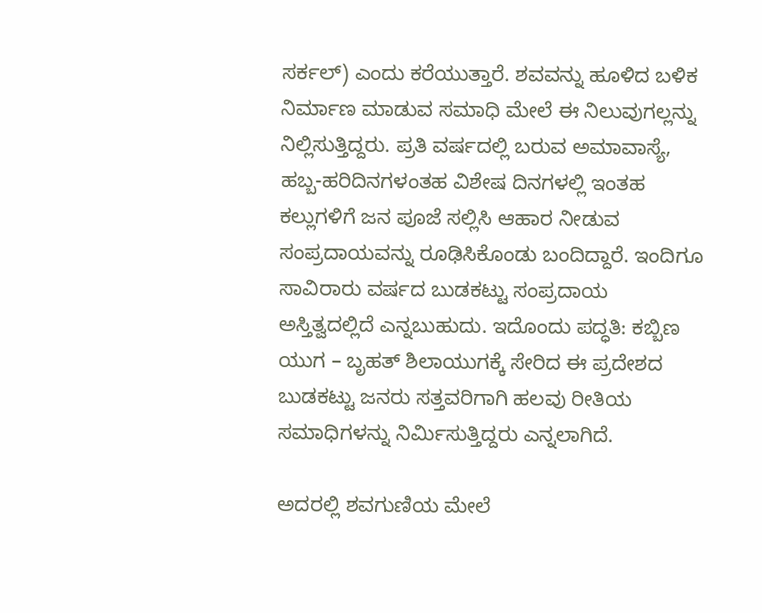ಸರ್ಕಲ್) ಎಂದು ಕರೆಯುತ್ತಾರೆ. ಶವವನ್ನು ಹೂಳಿದ ಬಳಿಕ ನಿರ್ಮಾಣ ಮಾಡುವ ಸಮಾಧಿ ಮೇಲೆ ಈ ನಿಲುವುಗಲ್ಲನ್ನು ನಿಲ್ಲಿಸುತ್ತಿದ್ದರು. ಪ್ರತಿ ವರ್ಷದಲ್ಲಿ ಬರುವ ಅಮಾವಾಸ್ಯೆ, ಹಬ್ಬ-ಹರಿದಿನಗಳಂತಹ ವಿಶೇಷ ದಿನಗಳಲ್ಲಿ ಇಂತಹ ಕಲ್ಲುಗಳಿಗೆ ಜನ ಪೂಜೆ ಸಲ್ಲಿಸಿ ಆಹಾರ ನೀಡುವ ಸಂಪ್ರದಾಯವನ್ನು ರೂಢಿಸಿಕೊಂಡು ಬಂದಿದ್ದಾರೆ. ಇಂದಿಗೂ ಸಾವಿರಾರು ವರ್ಷದ ಬುಡಕಟ್ಟು ಸಂಪ್ರದಾಯ ಅಸ್ತಿತ್ವದಲ್ಲಿದೆ ಎನ್ನಬುಹುದು. ಇದೊಂದು ಪದ್ಧತಿ: ಕಬ್ಬಿಣ ಯುಗ – ಬೃಹತ್ ಶಿಲಾಯುಗಕ್ಕೆ ಸೇರಿದ ಈ ಪ್ರದೇಶದ ಬುಡಕಟ್ಟು ಜನರು ಸತ್ತವರಿಗಾಗಿ ಹಲವು ರೀತಿಯ ಸಮಾಧಿಗಳನ್ನು ನಿರ್ಮಿಸುತ್ತಿದ್ದರು ಎನ್ನಲಾಗಿದೆ.

ಅದರಲ್ಲಿ ಶವಗುಣಿಯ ಮೇಲೆ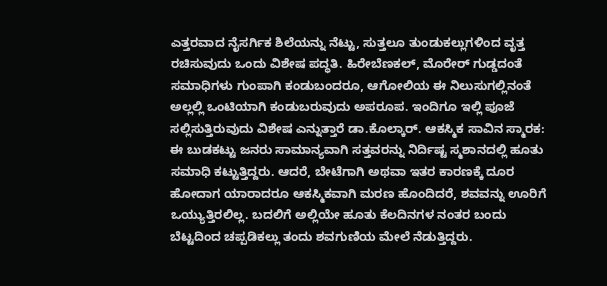ಎತ್ತರವಾದ ನೈಸರ್ಗಿಕ ಶಿಲೆಯನ್ನು ನೆಟ್ಟು, ಸುತ್ತಲೂ ತುಂಡುಕಲ್ಲುಗಳಿಂದ ವೃತ್ತ ರಚಿಸುವುದು ಒಂದು ವಿಶೇಷ ಪದ್ಧತಿ. ಹಿರೇಬೆಣಕಲ್, ಮೊರೇರ್ ಗುಡ್ಡದಂತೆ ಸಮಾಧಿಗಳು ಗುಂಪಾಗಿ ಕಂಡುಬಂದರೂ, ಆಗೋಲಿಯ ಈ ನಿಲುಸುಗಲ್ಲಿನಂತೆ ಅಲ್ಲಲ್ಲಿ ಒಂಟಿಯಾಗಿ ಕಂಡುಬರುವುದು ಅಪರೂಪ. ಇಂದಿಗೂ ಇಲ್ಲಿ ಪೂಜೆ ಸಲ್ಲಿಸುತ್ತಿರುವುದು ವಿಶೇಷ ಎನ್ನುತ್ತಾರೆ ಡಾ.ಕೊಲ್ಕಾರ್. ಆಕಸ್ಮಿಕ ಸಾವಿನ ಸ್ಮಾರಕ: ಈ ಬುಡಕಟ್ಟು ಜನರು ಸಾಮಾನ್ಯವಾಗಿ ಸತ್ತವರನ್ನು ನಿರ್ದಿಷ್ಟ ಸ್ಮಶಾನದಲ್ಲಿ ಹೂತು ಸಮಾಧಿ ಕಟ್ಟುತ್ತಿದ್ದರು. ಆದರೆ, ಬೇಟೆಗಾಗಿ ಅಥವಾ ಇತರ ಕಾರಣಕ್ಕೆ ದೂರ ಹೋದಾಗ ಯಾರಾದರೂ ಆಕಸ್ಮಿಕವಾಗಿ ಮರಣ ಹೊಂದಿದರೆ, ಶವವನ್ನು ಊರಿಗೆ ಒಯ್ಯುತ್ತಿರಲಿಲ್ಲ. ಬದಲಿಗೆ ಅಲ್ಲಿಯೇ ಹೂತು ಕೆಲದಿನಗಳ ನಂತರ ಬಂದು ಬೆಟ್ಟದಿಂದ ಚಪ್ಪಡಿಕಲ್ಲು ತಂದು ಶವಗುಣಿಯ ಮೇಲೆ ನೆಡುತ್ತಿದ್ದರು.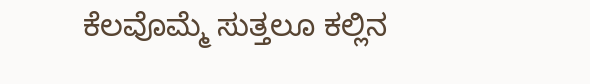ಕೆಲವೊಮ್ಮೆ ಸುತ್ತಲೂ ಕಲ್ಲಿನ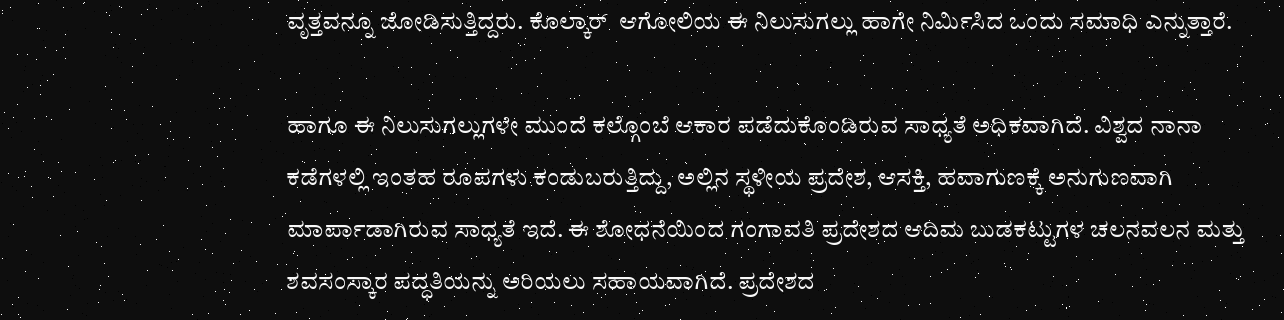ವೃತ್ತವನ್ನೂ ಜೋಡಿಸುತ್ತಿದ್ದರು. ಕೊಲ್ಕಾರ್  ಆಗೋಲಿಯ ಈ ನಿಲುಸುಗಲ್ಲು ಹಾಗೇ ನಿರ್ಮಿಸಿದ ಒಂದು ಸಮಾಧಿ ಎನ್ನುತ್ತಾರೆ.

ಹಾಗೂ ಈ ನಿಲುಸುಗಲ್ಲುಗಳೇ ಮುಂದೆ ಕಲ್ಗೊಂಬೆ ಆಕಾರ ಪಡೆದುಕೊಂಡಿರುವ ಸಾಧ್ಯತೆ ಅಧಿಕವಾಗಿದೆ. ವಿಶ್ವದ ನಾನಾ ಕಡೆಗಳಲ್ಲಿ ಇಂತಹ ರೂಪಗಳು ಕಂಡುಬರುತ್ತಿದ್ದು, ಅಲ್ಲಿನ ಸ್ಥಳೀಯ ಪ್ರದೇಶ, ಆಸಕ್ತಿ, ಹವಾಗುಣಕ್ಕೆ ಅನುಗುಣವಾಗಿ ಮಾರ್ಪಾಡಾಗಿರುವ ಸಾಧ್ಯತೆ ಇದೆ. ಈ ಶೋಧನೆಯಿಂದ ಗಂಗಾವತಿ ಪ್ರದೇಶದ ಆದಿಮ ಬುಡಕಟ್ಟುಗಳ ಚಲನವಲನ ಮತ್ತು ಶವಸಂಸ್ಕಾರ ಪದ್ಧತಿಯನ್ನು ಅರಿಯಲು ಸಹಾಯವಾಗಿದೆ. ಪ್ರದೇಶದ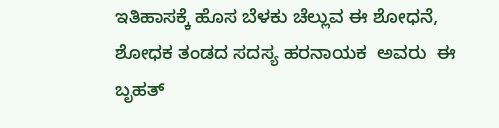ಇತಿಹಾಸಕ್ಕೆ ಹೊಸ ಬೆಳಕು ಚೆಲ್ಲುವ ಈ ಶೋಧನೆ, ಶೋಧಕ ತಂಡದ ಸದಸ್ಯ ಹರನಾಯಕ  ಅವರು  ಈ ಬೃಹತ್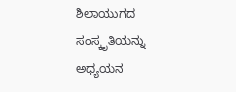ಶಿಲಾಯುಗದ ಸಂಸ್ಕೃತಿಯನ್ನು ಅಧ್ಯಯನ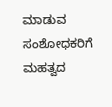ಮಾಡುವ ಸಂಶೋಧಕರಿಗೆ ಮಹತ್ವದ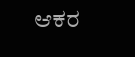ಆಕರ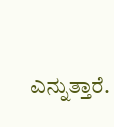ಎನ್ನುತ್ತಾರೆ.